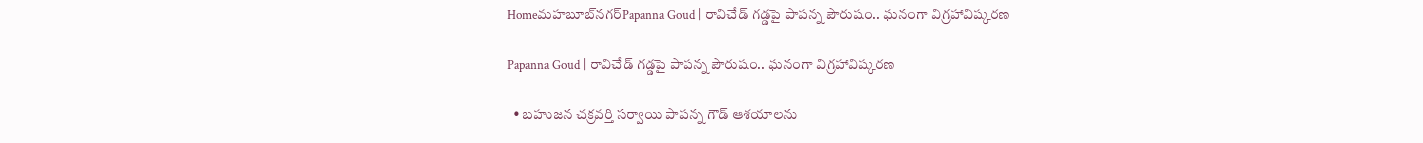Homeమహబూబ్‌నగర్‌Papanna Goud | రావిచేడ్ గడ్డపై పాపన్న పౌరుషం.. ఘనంగా విగ్రహావిష్కరణ

Papanna Goud | రావిచేడ్ గడ్డపై పాపన్న పౌరుషం.. ఘనంగా విగ్రహావిష్కరణ

  • బహుజన చక్రవర్తి సర్వాయి పాపన్న గౌడ్‌ ఆశయాలను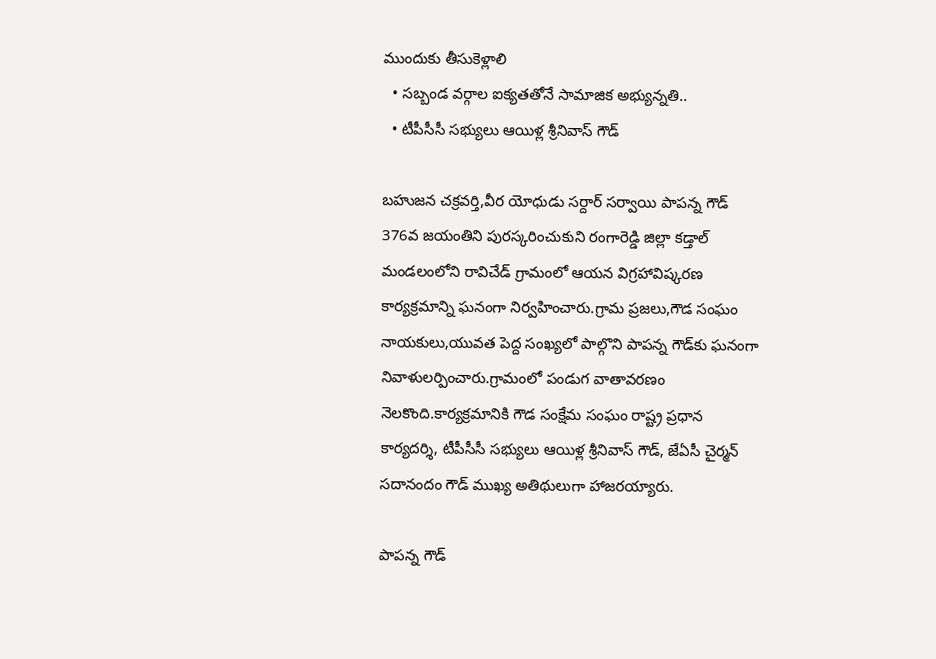ముందుకు తీసుకెళ్లాలి
  • సబ్బండ వర్గాల ఐక్యతతోనే సామాజిక అభ్యున్నతి..
  • టీపీసీసీ సభ్యులు ఆయిళ్ల శ్రీనివాస్‌ గౌడ్‌

బహుజన చక్రవర్తి,వీర యోధుడు సర్దార్‌ సర్వాయి పాపన్న గౌడ్‌ 376వ జయంతిని పురస్కరించుకుని రంగారెడ్డి జిల్లా కడ్తాల్‌ మండలంలోని రావిచేడ్ గ్రామంలో ఆయన విగ్రహావిష్కరణ కార్యక్రమాన్ని ఘనంగా నిర్వహించారు.గ్రామ ప్రజలు,గౌడ సంఘం నాయకులు,యువత పెద్ద సంఖ్యలో పాల్గొని పాపన్న గౌడ్‌కు ఘనంగా నివాళులర్పించారు.గ్రామంలో పండుగ వాతావరణం నెలకొంది.కార్యక్రమానికి గౌడ సంక్షేమ సంఘం రాష్ట్ర ప్రధాన కార్యదర్శి, టీపీసీసీ సభ్యులు ఆయిళ్ల శ్రీనివాస్‌ గౌడ్‌, జేఏసీ చైర్మన్‌ సదానందం గౌడ్‌ ముఖ్య అతిథులుగా హాజరయ్యారు.

పాపన్న గౌడ్‌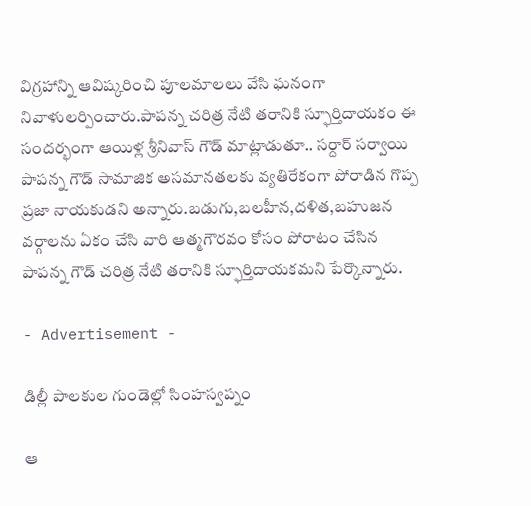విగ్రహాన్ని ఆవిష్కరించి పూలమాలలు వేసి ఘనంగా నివాళులర్పించారు.పాపన్న చరిత్ర నేటి తరానికి స్ఫూర్తిదాయకం ఈ సందర్భంగా ఆయిళ్ల శ్రీనివాస్‌ గౌడ్‌ మాట్లాడుతూ.. సర్దార్‌ సర్వాయి పాపన్న గౌడ్‌ సామాజిక అసమానతలకు వ్యతిరేకంగా పోరాడిన గొప్ప ప్రజా నాయకుడని అన్నారు.బడుగు,బలహీన,దళిత,బహుజన వర్గాలను ఏకం చేసి వారి ఆత్మగౌరవం కోసం పోరాటం చేసిన పాపన్న గౌడ్‌ చరిత్ర నేటి తరానికి స్ఫూర్తిదాయకమని పేర్కొన్నారు.

- Advertisement -

డిల్లీ పాలకుల గుండెల్లో సింహస్వప్నం

ఆ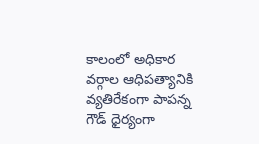కాలంలో అధికార వర్గాల ఆధిపత్యానికి వ్యతిరేకంగా పాపన్న గౌడ్‌ ధైర్యంగా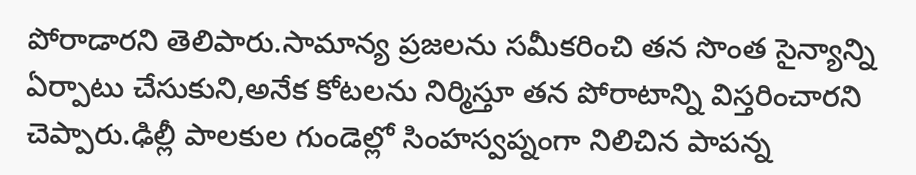పోరాడారని తెలిపారు.సామాన్య ప్రజలను సమీకరించి తన సొంత సైన్యాన్ని ఏర్పాటు చేసుకుని,అనేక కోటలను నిర్మిస్తూ తన పోరాటాన్ని విస్తరించారని చెప్పారు.ఢిల్లీ పాలకుల గుండెల్లో సింహస్వప్నంగా నిలిచిన పాపన్న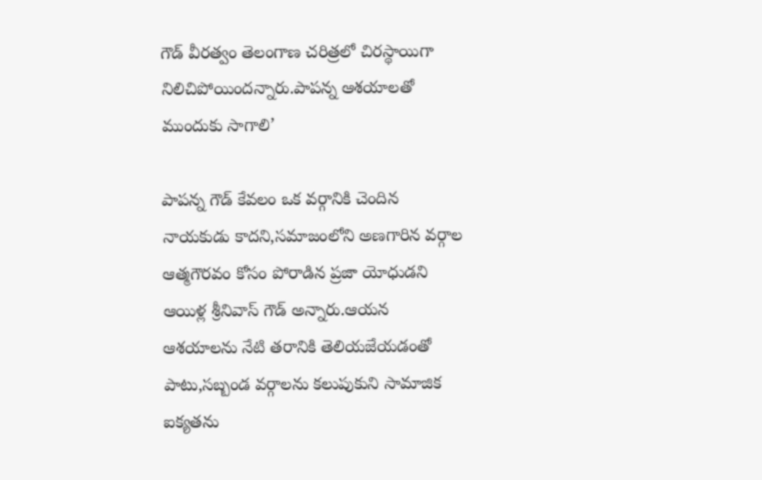గౌడ్‌ వీరత్వం తెలంగాణ చరిత్రలో చిరస్థాయిగా నిలిచిపోయిందన్నారు.పాపన్న ఆశయాలతో ముందుకు సాగాలి’

పాపన్న గౌడ్‌ కేవలం ఒక వర్గానికి చెందిన నాయకుడు కాదని,సమాజంలోని అణగారిన వర్గాల ఆత్మగౌరవం కోసం పోరాడిన ప్రజా యోధుడని ఆయిళ్ల శ్రీనివాస్‌ గౌడ్‌ అన్నారు.ఆయన ఆశయాలను నేటి తరానికి తెలియజేయడంతో పాటు,సబ్బండ వర్గాలను కలుపుకుని సామాజిక ఐక్యతను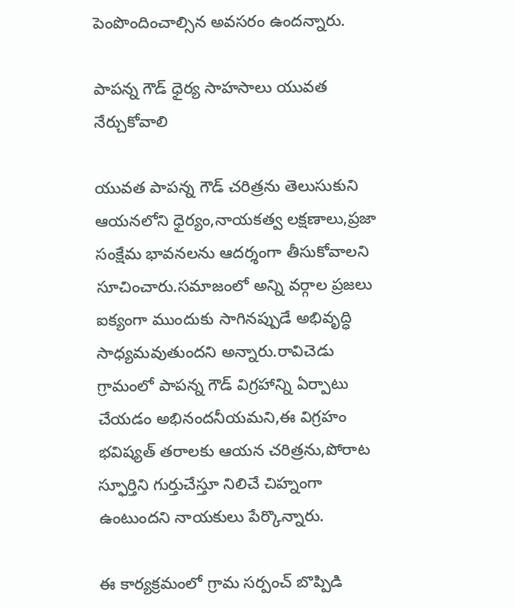పెంపొందించాల్సిన అవసరం ఉందన్నారు.

పాపన్న గౌడ్ ధైర్య సాహసాలు యువత నేర్చుకోవాలి

యువత పాపన్న గౌడ్‌ చరిత్రను తెలుసుకుని ఆయనలోని ధైర్యం,నాయకత్వ లక్షణాలు,ప్రజా సంక్షేమ భావనలను ఆదర్శంగా తీసుకోవాలని సూచించారు.సమాజంలో అన్ని వర్గాల ప్రజలు ఐక్యంగా ముందుకు సాగినప్పుడే అభివృద్ధి సాధ్యమవుతుందని అన్నారు.రావిచెడు గ్రామంలో పాపన్న గౌడ్‌ విగ్రహాన్ని ఏర్పాటు చేయడం అభినందనీయమని,ఈ విగ్రహం భవిష్యత్‌ తరాలకు ఆయన చరిత్రను,పోరాట స్ఫూర్తిని గుర్తుచేస్తూ నిలిచే చిహ్నంగా ఉంటుందని నాయకులు పేర్కొన్నారు.

ఈ కార్యక్రమంలో గ్రామ సర్పంచ్‌ బొప్పిడి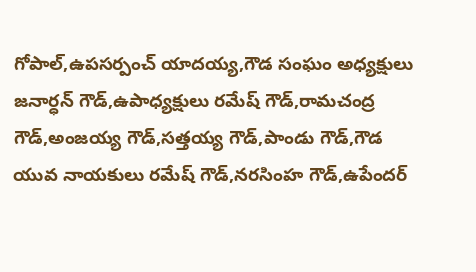గోపాల్‌,ఉపసర్పంచ్‌ యాదయ్య,గౌడ సంఘం అధ్యక్షులు జనార్ధన్‌ గౌడ్,ఉపాధ్యక్షులు రమేష్‌ గౌడ్‌,రామచంద్ర గౌడ్‌,అంజయ్య గౌడ్‌,సత్తయ్య గౌడ్‌,పాండు గౌడ్‌,గౌడ యువ నాయకులు రమేష్‌ గౌడ్‌,నరసింహ గౌడ్‌,ఉపేందర్‌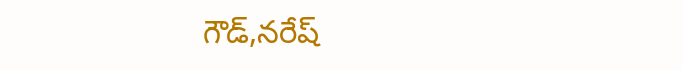గౌడ్‌,నరేష్‌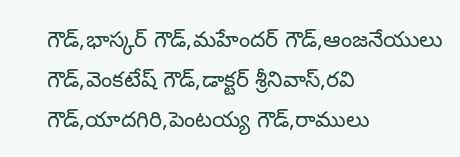గౌడ్‌,భాస్కర్‌ గౌడ్‌,మహేందర్‌ గౌడ్‌,ఆంజనేయులు గౌడ్‌,వెంకటేష్‌ గౌడ్‌,డాక్టర్‌ శ్రీనివాస్‌,రవి గౌడ్‌,యాదగిరి,పెంటయ్య గౌడ్‌,రాములు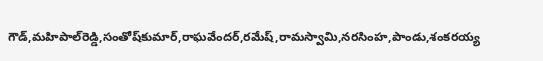గౌడ్‌,మహిపాల్‌రెడ్డి,సంతోష్‌కుమార్‌,రాఘవేందర్‌,రమేష్‌,రామస్వామి,నరసింహ,పాండు,శంకరయ్య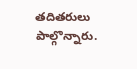తదితరులు పాల్గొన్నారు.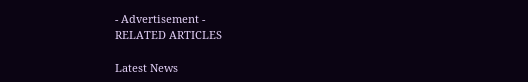- Advertisement -
RELATED ARTICLES

Latest News